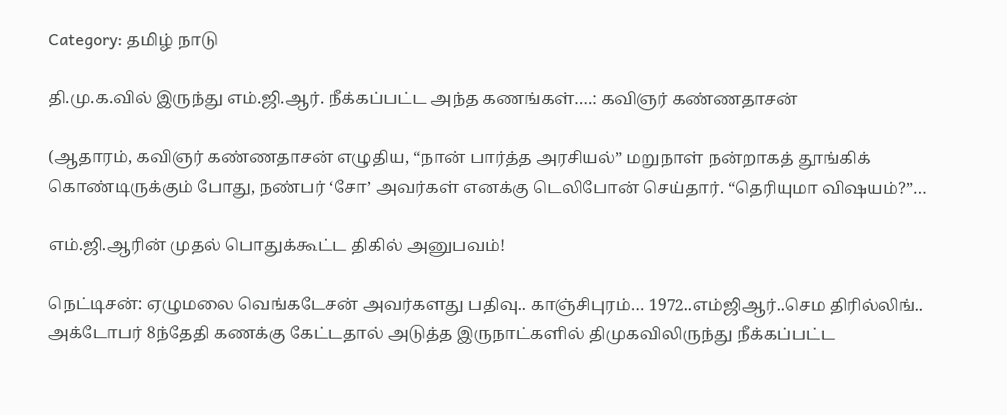Category: தமிழ் நாடு

தி.மு.க.வில் இருந்து எம்.ஜி.ஆர். நீக்கப்பட்ட அந்த கணங்கள்….: கவிஞர் கண்ணதாசன்

(ஆதாரம், கவிஞர் கண்ணதாசன் எழுதிய, “நான் பார்த்த அரசியல்” மறுநாள் நன்றாகத் தூங்கிக் கொண்டிருக்கும் போது, நண்பர் ‘சோ’ அவர்கள் எனக்கு டெலிபோன் செய்தார். “தெரியுமா விஷயம்?”…

எம்.ஜி.ஆரின் முதல் பொதுக்கூட்ட திகில் அனுபவம்!

நெட்டிசன்: ஏழுமலை வெங்கடேசன் அவர்களது பதிவு.. காஞ்சிபுரம்… 1972..எம்ஜிஆர்..செம திரில்லிங்.. அக்டோபர் 8ந்தேதி கணக்கு கேட்டதால் அடுத்த இருநாட்களில் திமுகவிலிருந்து நீக்கப்பட்ட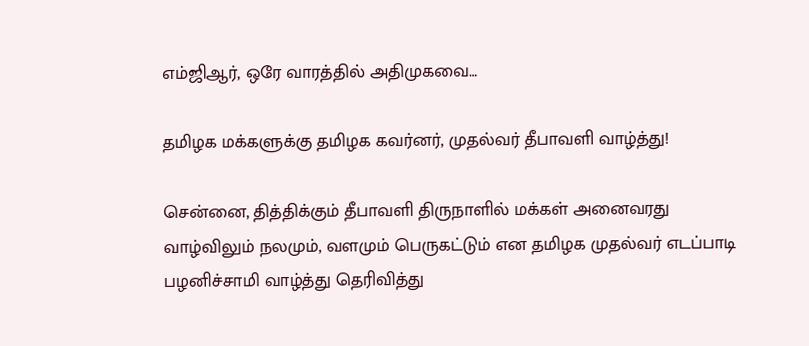எம்ஜிஆர், ஒரே வாரத்தில் அதிமுகவை…

தமிழக மக்களுக்கு தமிழக கவர்னர், முதல்வர் தீபாவளி வாழ்த்து!

சென்னை, தித்திக்கும் தீபாவளி திருநாளில் மக்கள் அனைவரது வாழ்விலும் நலமும், வளமும் பெருகட்டும் என தமிழக முதல்வர் எடப்பாடி பழனிச்சாமி வாழ்த்து தெரிவித்து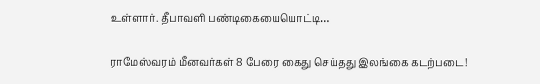உள்ளார். தீபாவளி பண்டிகையையொட்டி…

ராமேஸ்வரம் மீனவர்கள் 8 பேரை கைது செய்தது இலங்கை கடற்படை!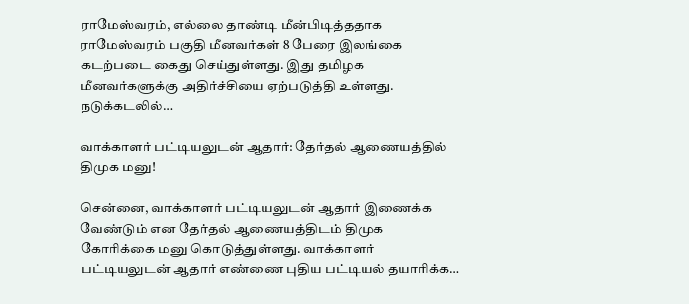ராமேஸ்வரம், எல்லை தாண்டி மீன்பிடித்ததாக ராமேஸ்வரம் பகுதி மீனவர்கள் 8 பேரை இலங்கை கடற்படை கைது செய்துள்ளது. இது தமிழக மீனவர்களுக்கு அதிர்ச்சியை ஏற்படுத்தி உள்ளது. நடுக்கடலில்…

வாக்காளர் பட்டியலுடன் ஆதார்: தேர்தல் ஆணையத்தில் திமுக மனு!

சென்னை, வாக்காளர் பட்டியலுடன் ஆதார் இணைக்க வேண்டும் என தேர்தல் ஆணையத்திடம் திமுக கோரிக்கை மனு கொடுத்துள்ளது. வாக்காளர் பட்டியலுடன் ஆதார் எண்ணை புதிய பட்டியல் தயாரிக்க…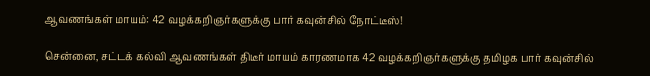ஆவணங்கள் மாயம்: 42 வழக்கறிஞர்களுக்கு பார் கவுன்சில் நோட்டீஸ்!

சென்னை, சட்டக் கல்வி ஆவணங்கள் திடீர் மாயம் காரணமாக 42 வழக்கறிஞர்களுக்கு தமிழக பார் கவுன்சில்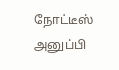நோட்டீஸ் அனுப்பி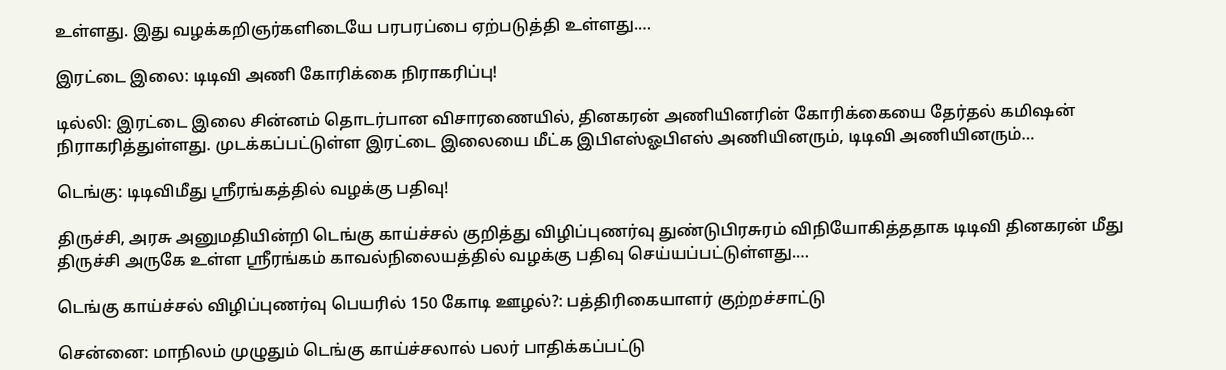உள்ளது. இது வழக்கறிஞர்களிடையே பரபரப்பை ஏற்படுத்தி உள்ளது.…

இரட்டை இலை: டிடிவி அணி கோரிக்கை நிராகரிப்பு!

டில்லி: இரட்டை இலை சின்னம் தொடர்பான விசாரணையில், தினகரன் அணியினரின் கோரிக்கையை தேர்தல் கமிஷன் நிராகரித்துள்ளது. முடக்கப்பட்டுள்ள இரட்டை இலையை மீட்க இபிஎஸ்ஓபிஎஸ் அணியினரும், டிடிவி அணியினரும்…

டெங்கு: டிடிவிமீது ஸ்ரீரங்கத்தில் வழக்கு பதிவு!

திருச்சி, அரசு அனுமதியின்றி டெங்கு காய்ச்சல் குறித்து விழிப்புணர்வு துண்டுபிரசுரம் விநியோகித்ததாக டிடிவி தினகரன் மீது திருச்சி அருகே உள்ள ஸ்ரீரங்கம் காவல்நிலையத்தில் வழக்கு பதிவு செய்யப்பட்டுள்ளது.…

டெங்கு காய்ச்சல் விழிப்புணர்வு பெயரில் 150 கோடி ஊழல்?: பத்திரிகையாளர் குற்றச்சாட்டு

சென்னை: மாநிலம் முழுதும் டெங்கு காய்ச்சலால் பலர் பாதிக்கப்பட்டு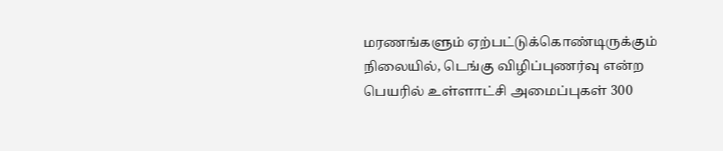மரணங்களும் ஏற்பட்டுக்கொண்டிருக்கும் நிலையில், டெங்கு விழிப்புணர்வு என்ற பெயரில் உள்ளாட்சி அமைப்புகள் 300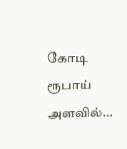கோடி ரூபாய் அளவில்…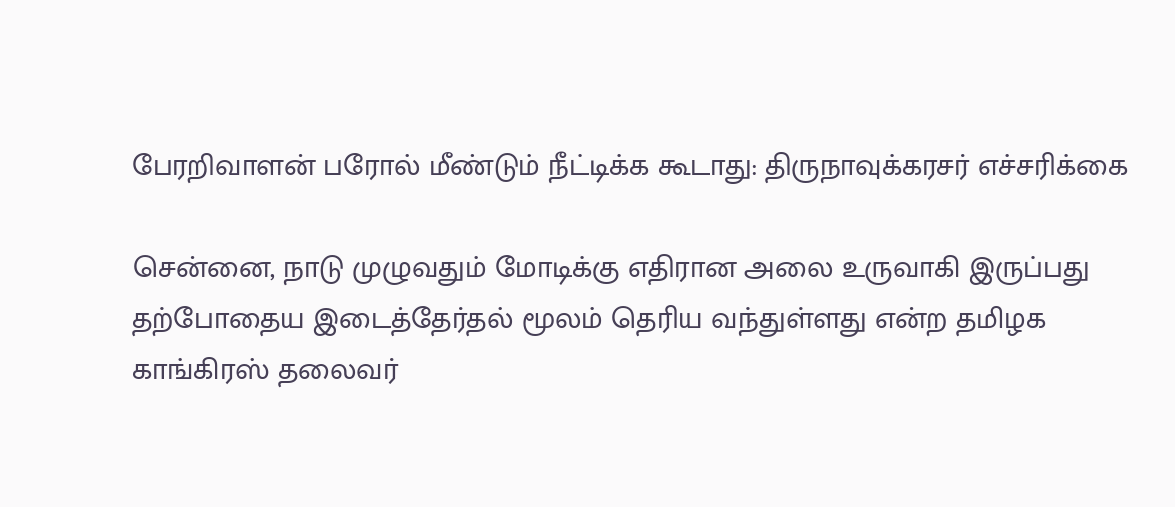பேரறிவாளன் பரோல் மீண்டும் நீட்டிக்க கூடாது: திருநாவுக்கரசர் எச்சரிக்கை

சென்னை, நாடு முழுவதும் மோடிக்கு எதிரான அலை உருவாகி இருப்பது தற்போதைய இடைத்தேர்தல் மூலம் தெரிய வந்துள்ளது என்ற தமிழக காங்கிரஸ் தலைவர்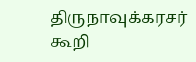திருநாவுக்கரசர் கூறி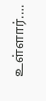உள்ளார்.…